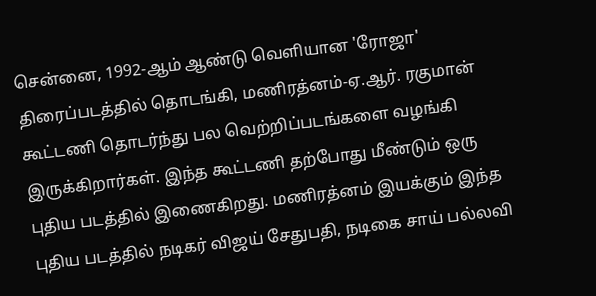சென்னை, 1992-ஆம் ஆண்டு வெளியான 'ரோஜா' திரைப்படத்தில் தொடங்கி, மணிரத்னம்-ஏ.ஆர். ரகுமான் கூட்டணி தொடர்ந்து பல வெற்றிப்படங்களை வழங்கி இருக்கிறார்கள். இந்த கூட்டணி தற்போது மீண்டும் ஒரு புதிய படத்தில் இணைகிறது. மணிரத்னம் இயக்கும் இந்த புதிய படத்தில் நடிகர் விஜய் சேதுபதி, நடிகை சாய் பல்லவி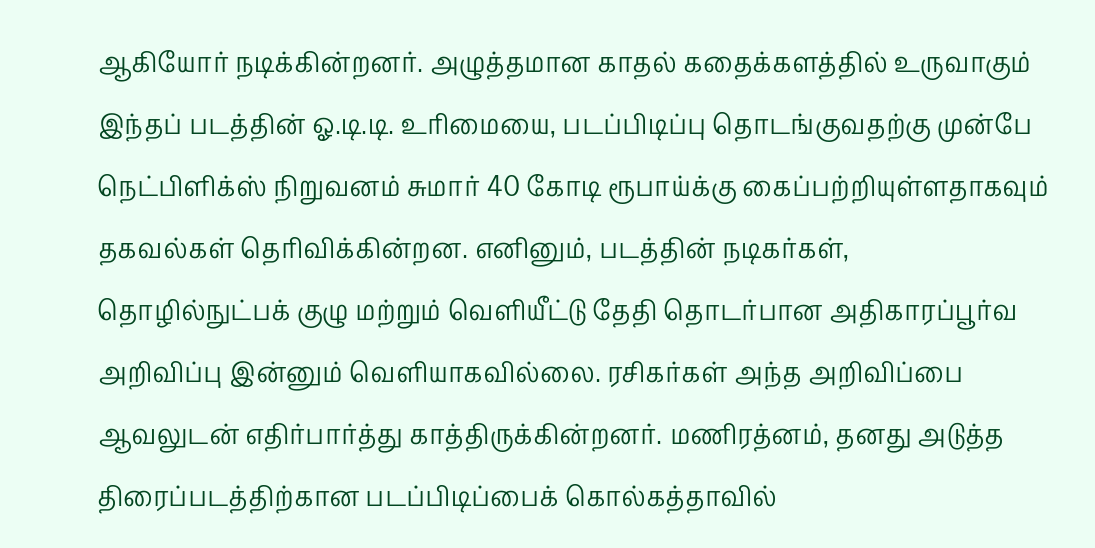ஆகியோர் நடிக்கின்றனர். அழுத்தமான காதல் கதைக்களத்தில் உருவாகும் இந்தப் படத்தின் ஓ.டி.டி. உரிமையை, படப்பிடிப்பு தொடங்குவதற்கு முன்பே நெட்பிளிக்ஸ் நிறுவனம் சுமார் 40 கோடி ரூபாய்க்கு கைப்பற்றியுள்ளதாகவும் தகவல்கள் தெரிவிக்கின்றன. எனினும், படத்தின் நடிகர்கள், தொழில்நுட்பக் குழு மற்றும் வெளியீட்டு தேதி தொடர்பான அதிகாரப்பூர்வ அறிவிப்பு இன்னும் வெளியாகவில்லை. ரசிகர்கள் அந்த அறிவிப்பை ஆவலுடன் எதிர்பார்த்து காத்திருக்கின்றனர். மணிரத்னம், தனது அடுத்த திரைப்படத்திற்கான படப்பிடிப்பைக் கொல்கத்தாவில்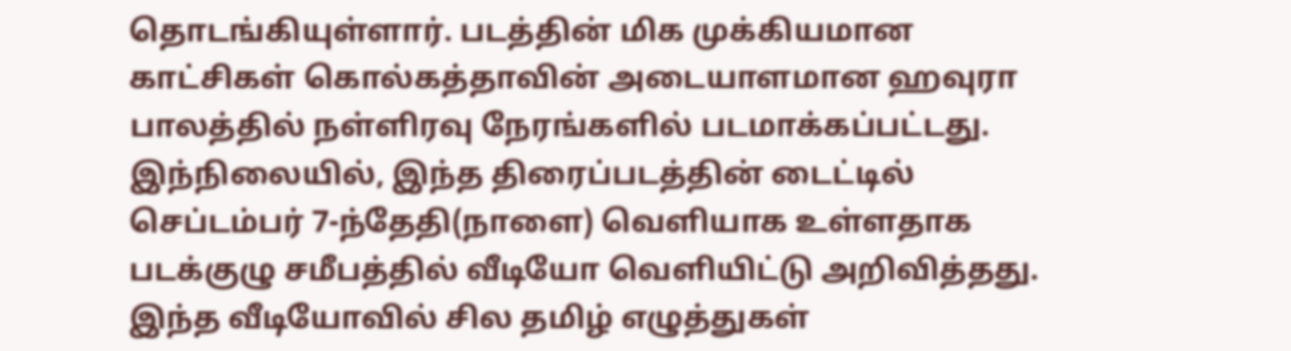தொடங்கியுள்ளார். படத்தின் மிக முக்கியமான காட்சிகள் கொல்கத்தாவின் அடையாளமான ஹவுரா பாலத்தில் நள்ளிரவு நேரங்களில் படமாக்கப்பட்டது. இந்நிலையில், இந்த திரைப்படத்தின் டைட்டில் செப்டம்பர் 7-ந்தேதி(நாளை) வெளியாக உள்ளதாக படக்குழு சமீபத்தில் வீடியோ வெளியிட்டு அறிவித்தது. இந்த வீடியோவில் சில தமிழ் எழுத்துகள்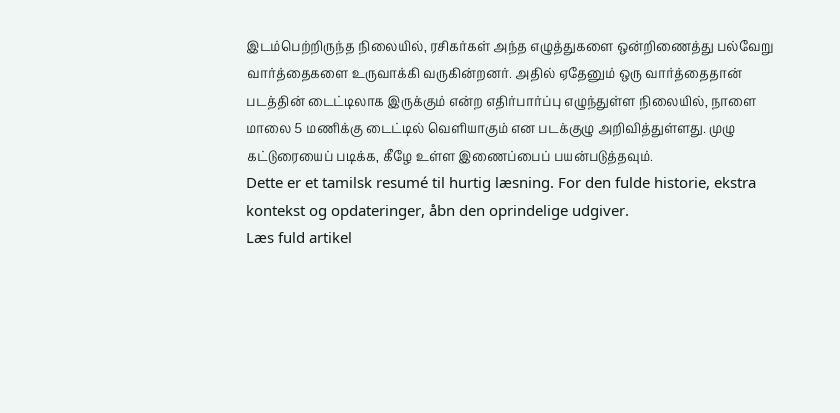இடம்பெற்றிருந்த நிலையில், ரசிகர்கள் அந்த எழுத்துகளை ஒன்றிணைத்து பல்வேறு வார்த்தைகளை உருவாக்கி வருகின்றனர். அதில் ஏதேனும் ஒரு வார்த்தைதான் படத்தின் டைட்டிலாக இருக்கும் என்ற எதிர்பார்ப்பு எழுந்துள்ள நிலையில், நாளை மாலை 5 மணிக்கு டைட்டில் வெளியாகும் என படக்குழு அறிவித்துள்ளது. முழு கட்டுரையைப் படிக்க, கீழே உள்ள இணைப்பைப் பயன்படுத்தவும்.
Dette er et tamilsk resumé til hurtig læsning. For den fulde historie, ekstra kontekst og opdateringer, åbn den oprindelige udgiver.
Læs fuld artikel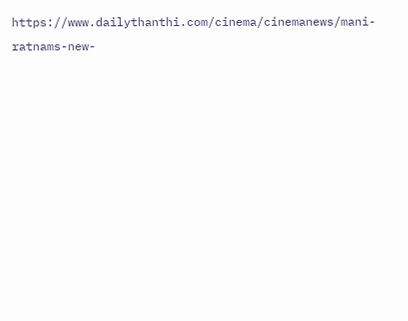https://www.dailythanthi.com/cinema/cinemanews/mani-ratnams-new-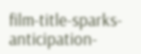film-title-sparks-anticipation-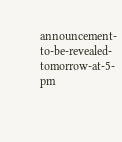announcement-to-be-revealed-tomorrow-at-5-pm